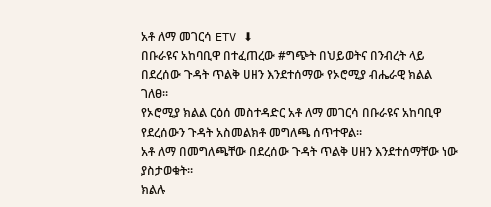አቶ ለማ መገርሳ ETV ⬇
በቡራዩና አከባቢዋ በተፈጠረው #ግጭት በህይወትና በንብረት ላይ በደረሰው ጉዳት ጥልቅ ሀዘን እንደተሰማው የኦሮሚያ ብሔራዊ ክልል
ገለፀ።
የኦሮሚያ ክልል ርዕሰ መስተዳድር አቶ ለማ መገርሳ በቡራዩና አከባቢዋ የደረሰውን ጉዳት አስመልክቶ መግለጫ ሰጥተዋል።
አቶ ለማ በመግለጫቸው በደረሰው ጉዳት ጥልቅ ሀዘን እንደተሰማቸው ነው ያስታወቁት።
ክልሉ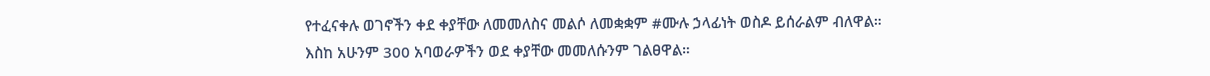የተፈናቀሉ ወገኖችን ቀደ ቀያቸው ለመመለስና መልሶ ለመቋቋም #ሙሉ ኃላፊነት ወስዶ ይሰራልም ብለዋል።
እስከ አሁንም 300 አባወራዎችን ወደ ቀያቸው መመለሱንም ገልፀዋል።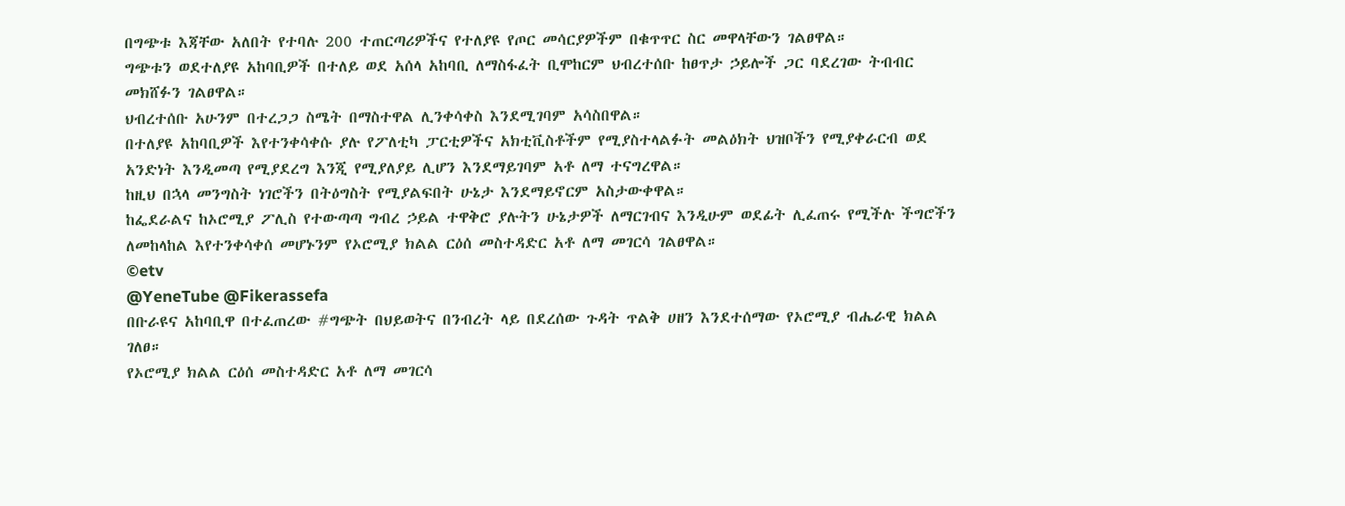በግጭቱ እጃቸው አለበት የተባሉ 200 ተጠርጣሪዎችና የተለያዩ የጦር መሳርያዎችም በቁጥጥር ስር መዋላቸውን ገልፀዋል።
ግጭቱን ወደተለያዩ አከባቢዎች በተለይ ወደ አሰላ አከባቢ ለማስፋፈት ቢሞከርም ህብረተሰቡ ከፀጥታ ኃይሎች ጋር ባደረገው ትብብር መክሸፉን ገልፀዋል።
ህብረተሰቡ አሁንም በተረጋጋ ስሜት በማስተዋል ሊንቀሳቀስ እንደሚገባም አሳስበዋል።
በተለያዩ አከባቢዎች እየተንቀሳቀሱ ያሉ የፖለቲካ ፓርቲዎችና አክቲቪስቶችም የሚያስተላልፉት መልዕክት ህዝቦችን የሚያቀራርብ ወደ አንድነት እንዲመጣ የሚያደረግ እንጂ የሚያለያይ ሊሆን እንደማይገባም አቶ ለማ ተናግረዋል።
ከዚህ በኋላ መንግስት ነገሮችን በትዕግስት የሚያልፍበት ሁኔታ እንደማይኖርም አስታውቀዋል።
ከፌደራልና ከኦሮሚያ ፖሊስ የተውጣጣ ግብረ ኃይል ተዋቅሮ ያሉትን ሁኔታዎች ለማርገብና እንዲሁም ወደፊት ሊፈጠሩ የሚችሉ ችግሮችን ለመከላከል እየተንቀሳቀሰ መሆኑንም የኦሮሚያ ክልል ርዕሰ መስተዳድር አቶ ለማ መገርሳ ገልፀዋል።
©etv
@YeneTube @Fikerassefa
በቡራዩና አከባቢዋ በተፈጠረው #ግጭት በህይወትና በንብረት ላይ በደረሰው ጉዳት ጥልቅ ሀዘን እንደተሰማው የኦሮሚያ ብሔራዊ ክልል
ገለፀ።
የኦሮሚያ ክልል ርዕሰ መስተዳድር አቶ ለማ መገርሳ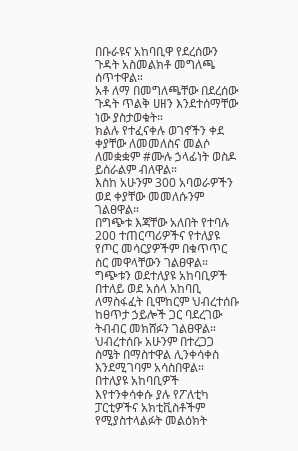በቡራዩና አከባቢዋ የደረሰውን ጉዳት አስመልክቶ መግለጫ ሰጥተዋል።
አቶ ለማ በመግለጫቸው በደረሰው ጉዳት ጥልቅ ሀዘን እንደተሰማቸው ነው ያስታወቁት።
ክልሉ የተፈናቀሉ ወገኖችን ቀደ ቀያቸው ለመመለስና መልሶ ለመቋቋም #ሙሉ ኃላፊነት ወስዶ ይሰራልም ብለዋል።
እስከ አሁንም 300 አባወራዎችን ወደ ቀያቸው መመለሱንም ገልፀዋል።
በግጭቱ እጃቸው አለበት የተባሉ 200 ተጠርጣሪዎችና የተለያዩ የጦር መሳርያዎችም በቁጥጥር ስር መዋላቸውን ገልፀዋል።
ግጭቱን ወደተለያዩ አከባቢዎች በተለይ ወደ አሰላ አከባቢ ለማስፋፈት ቢሞከርም ህብረተሰቡ ከፀጥታ ኃይሎች ጋር ባደረገው ትብብር መክሸፉን ገልፀዋል።
ህብረተሰቡ አሁንም በተረጋጋ ስሜት በማስተዋል ሊንቀሳቀስ እንደሚገባም አሳስበዋል።
በተለያዩ አከባቢዎች እየተንቀሳቀሱ ያሉ የፖለቲካ ፓርቲዎችና አክቲቪስቶችም የሚያስተላልፉት መልዕክት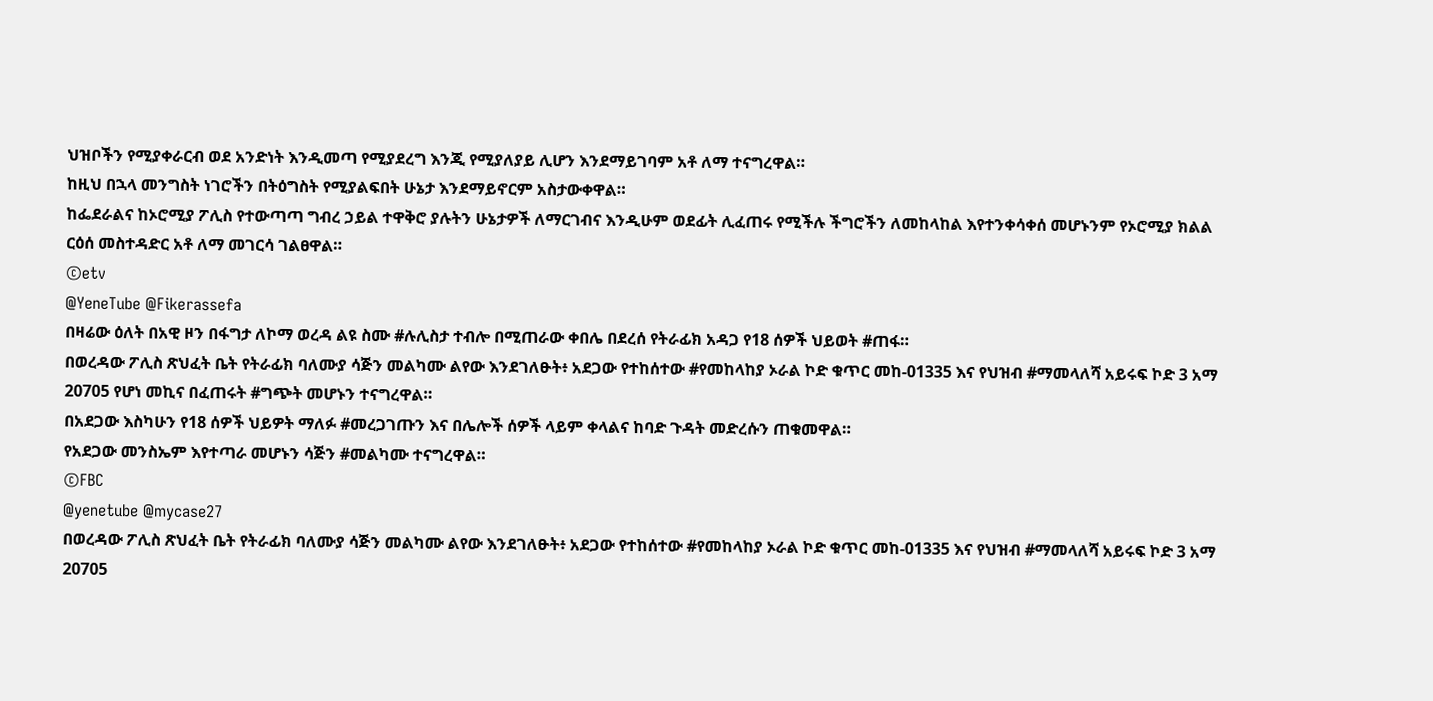ህዝቦችን የሚያቀራርብ ወደ አንድነት እንዲመጣ የሚያደረግ እንጂ የሚያለያይ ሊሆን እንደማይገባም አቶ ለማ ተናግረዋል።
ከዚህ በኋላ መንግስት ነገሮችን በትዕግስት የሚያልፍበት ሁኔታ እንደማይኖርም አስታውቀዋል።
ከፌደራልና ከኦሮሚያ ፖሊስ የተውጣጣ ግብረ ኃይል ተዋቅሮ ያሉትን ሁኔታዎች ለማርገብና እንዲሁም ወደፊት ሊፈጠሩ የሚችሉ ችግሮችን ለመከላከል እየተንቀሳቀሰ መሆኑንም የኦሮሚያ ክልል ርዕሰ መስተዳድር አቶ ለማ መገርሳ ገልፀዋል።
©etv
@YeneTube @Fikerassefa
በዛሬው ዕለት በአዊ ዞን በፋግታ ለኮማ ወረዳ ልዩ ስሙ #ሉሊስታ ተብሎ በሚጠራው ቀበሌ በደረሰ የትራፊክ አዳጋ የ18 ሰዎች ህይወት #ጠፋ።
በወረዳው ፖሊስ ጽህፈት ቤት የትራፊክ ባለሙያ ሳጅን መልካሙ ልየው እንደገለፁት፥ አደጋው የተከሰተው #የመከላከያ ኦራል ኮድ ቁጥር መከ-01335 እና የህዝብ #ማመላለሻ አይሩፍ ኮድ 3 አማ 20705 የሆነ መኪና በፈጠሩት #ግጭት መሆኑን ተናግረዋል።
በአደጋው እስካሁን የ18 ሰዎች ህይዎት ማለፉ #መረጋገጡን እና በሌሎች ሰዎች ላይም ቀላልና ከባድ ጉዳት መድረሱን ጠቁመዋል።
የአደጋው መንስኤም እየተጣራ መሆኑን ሳጅን #መልካሙ ተናግረዋል።
©FBC
@yenetube @mycase27
በወረዳው ፖሊስ ጽህፈት ቤት የትራፊክ ባለሙያ ሳጅን መልካሙ ልየው እንደገለፁት፥ አደጋው የተከሰተው #የመከላከያ ኦራል ኮድ ቁጥር መከ-01335 እና የህዝብ #ማመላለሻ አይሩፍ ኮድ 3 አማ 20705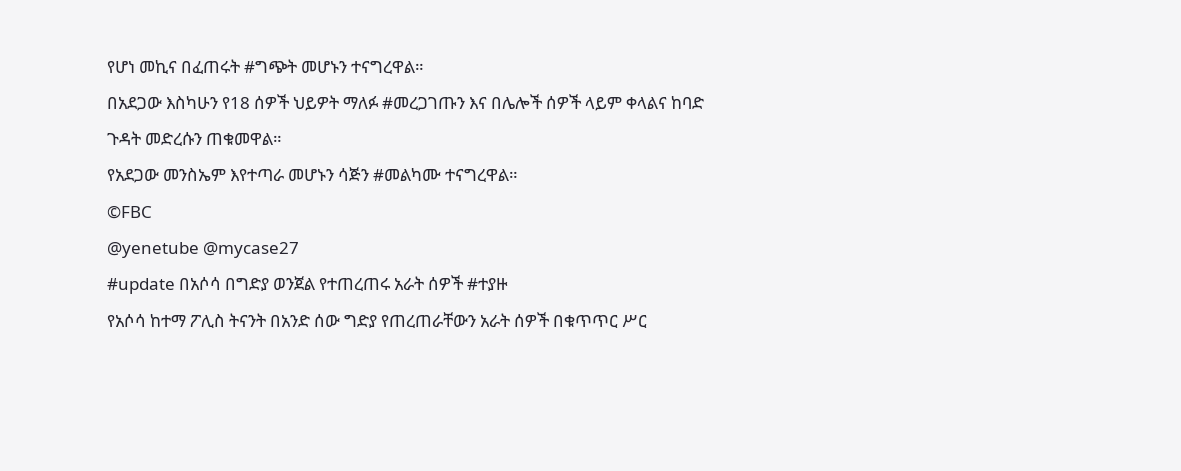የሆነ መኪና በፈጠሩት #ግጭት መሆኑን ተናግረዋል።
በአደጋው እስካሁን የ18 ሰዎች ህይዎት ማለፉ #መረጋገጡን እና በሌሎች ሰዎች ላይም ቀላልና ከባድ ጉዳት መድረሱን ጠቁመዋል።
የአደጋው መንስኤም እየተጣራ መሆኑን ሳጅን #መልካሙ ተናግረዋል።
©FBC
@yenetube @mycase27
#update በአሶሳ በግድያ ወንጀል የተጠረጠሩ አራት ሰዎች #ተያዙ
የአሶሳ ከተማ ፖሊስ ትናንት በአንድ ሰው ግድያ የጠረጠራቸውን አራት ሰዎች በቁጥጥር ሥር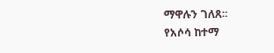ማዋሉን ገለጸ፡፡
የአሶሳ ከተማ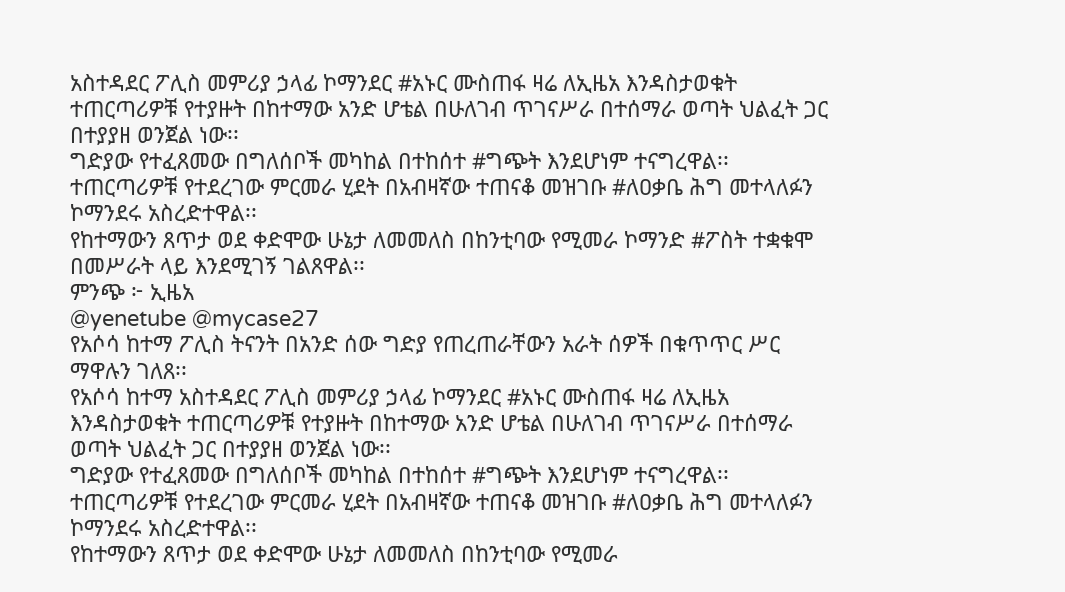አስተዳደር ፖሊስ መምሪያ ኃላፊ ኮማንደር #አኑር ሙስጠፋ ዛሬ ለኢዜአ እንዳስታወቁት ተጠርጣሪዎቹ የተያዙት በከተማው አንድ ሆቴል በሁለገብ ጥገናሥራ በተሰማራ ወጣት ህልፈት ጋር በተያያዘ ወንጀል ነው፡፡
ግድያው የተፈጸመው በግለሰቦች መካከል በተከሰተ #ግጭት እንደሆነም ተናግረዋል፡፡
ተጠርጣሪዎቹ የተደረገው ምርመራ ሂደት በአብዛኛው ተጠናቆ መዝገቡ #ለዐቃቤ ሕግ መተላለፉን ኮማንደሩ አስረድተዋል፡፡
የከተማውን ጸጥታ ወደ ቀድሞው ሁኔታ ለመመለስ በከንቲባው የሚመራ ኮማንድ #ፖስት ተቋቁሞ በመሥራት ላይ እንደሚገኝ ገልጸዋል፡፡
ምንጭ ፦ ኢዜአ
@yenetube @mycase27
የአሶሳ ከተማ ፖሊስ ትናንት በአንድ ሰው ግድያ የጠረጠራቸውን አራት ሰዎች በቁጥጥር ሥር ማዋሉን ገለጸ፡፡
የአሶሳ ከተማ አስተዳደር ፖሊስ መምሪያ ኃላፊ ኮማንደር #አኑር ሙስጠፋ ዛሬ ለኢዜአ እንዳስታወቁት ተጠርጣሪዎቹ የተያዙት በከተማው አንድ ሆቴል በሁለገብ ጥገናሥራ በተሰማራ ወጣት ህልፈት ጋር በተያያዘ ወንጀል ነው፡፡
ግድያው የተፈጸመው በግለሰቦች መካከል በተከሰተ #ግጭት እንደሆነም ተናግረዋል፡፡
ተጠርጣሪዎቹ የተደረገው ምርመራ ሂደት በአብዛኛው ተጠናቆ መዝገቡ #ለዐቃቤ ሕግ መተላለፉን ኮማንደሩ አስረድተዋል፡፡
የከተማውን ጸጥታ ወደ ቀድሞው ሁኔታ ለመመለስ በከንቲባው የሚመራ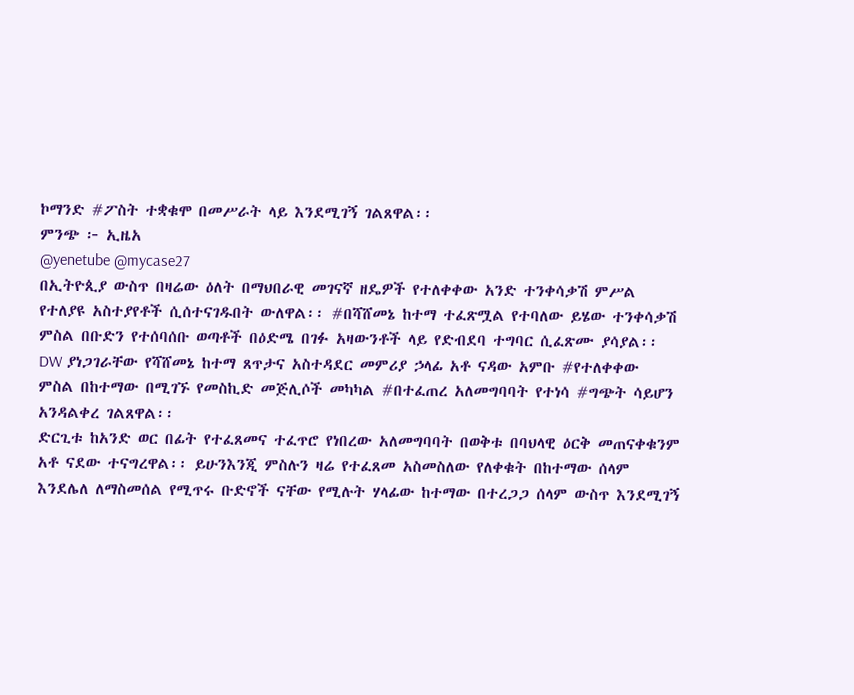ኮማንድ #ፖስት ተቋቁሞ በመሥራት ላይ እንደሚገኝ ገልጸዋል፡፡
ምንጭ ፦ ኢዜአ
@yenetube @mycase27
በኢትዮጲያ ውስጥ በዛሬው ዕለት በማህበራዊ መገናኛ ዘዴዎች የተለቀቀው አንድ ተንቀሳቃሽ ምሥል የተለያዩ አስተያየቶች ሲሰተናገዱበት ውለዋል፡፡ #በሻሸመኔ ከተማ ተፈጽሟል የተባለው ይሄው ተንቀሳቃሽ ምስል በቡድን የተሰባሰቡ ወጣቶች በዕድሜ በገፉ አዛውንቶች ላይ የድብደባ ተግባር ሲፈጽሙ ያሳያል፡፡
DW ያነጋገራቸው የሻሸመኔ ከተማ ጸጥታና አስተዳደር መምሪያ ኃላፊ አቶ ናዳው አምቡ #የተለቀቀው ምስል በከተማው በሚገኙ የመስኪድ መጅሊሶች መካካል #በተፈጠረ አለመግባባት የተነሳ #ግጭት ሳይሆን አንዳልቀረ ገልጸዋል፡፡
ድርጊቱ ከአንድ ወር በፊት የተፈጸመና ተፈጥሮ የነበረው አለመግባባት በወቅቱ በባህላዊ ዕርቅ መጠናቀቁንም አቶ ናደው ተናግረዋል፡፡ ይሁንእንጂ ምስሉን ዛሬ የተፈጸመ አስመስለው የለቀቁት በከተማው ሰላም እንደሌለ ለማስመሰል የሚጥሩ ቡድኖች ናቸው የሚሉት ሃላፊው ከተማው በተረጋጋ ሰላም ውስጥ እንደሚገኝ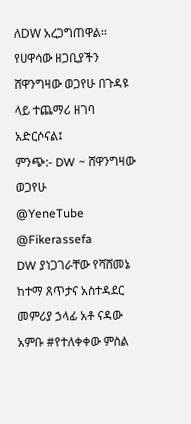ለDW አረጋግጠዋል፡፡ የሀዋሳው ዘጋቢያችን ሸዋንግዛው ወጋየሁ በጉዳዩ ላይ ተጨማሪ ዘገባ አድርሶናል፤
ምንጭ:- DW ~ ሸዋንግዛው ወጋየሁ
@YeneTube @Fikerassefa
DW ያነጋገራቸው የሻሸመኔ ከተማ ጸጥታና አስተዳደር መምሪያ ኃላፊ አቶ ናዳው አምቡ #የተለቀቀው ምስል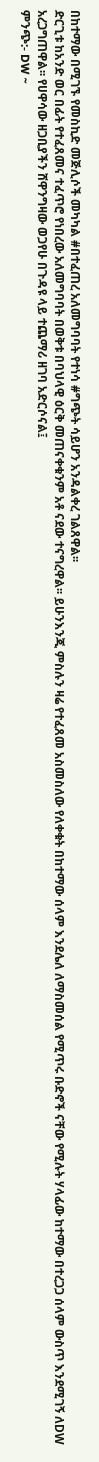በከተማው በሚገኙ የመስኪድ መጅሊሶች መካካል #በተፈጠረ አለመግባባት የተነሳ #ግጭት ሳይሆን አንዳልቀረ ገልጸዋል፡፡
ድርጊቱ ከአንድ ወር በፊት የተፈጸመና ተፈጥሮ የነበረው አለመግባባት በወቅቱ በባህላዊ ዕርቅ መጠናቀቁንም አቶ ናደው ተናግረዋል፡፡ ይሁንእንጂ ምስሉን ዛሬ የተፈጸመ አስመስለው የለቀቁት በከተማው ሰላም እንደሌለ ለማስመሰል የሚጥሩ ቡድኖች ናቸው የሚሉት ሃላፊው ከተማው በተረጋጋ ሰላም ውስጥ እንደሚገኝ ለDW አረጋግጠዋል፡፡ የሀዋሳው ዘጋቢያችን ሸዋንግዛው ወጋየሁ በጉዳዩ ላይ ተጨማሪ ዘገባ አድርሶናል፤
ምንጭ:- DW ~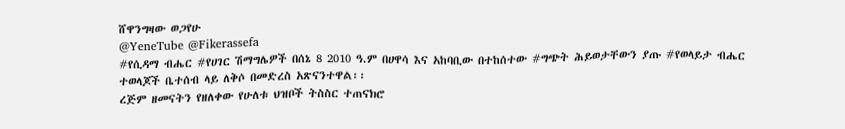ሸዋንግዛው ወጋየሁ
@YeneTube @Fikerassefa
#የሲዳማ ብሔር #የሀገር ሽማግሌዎች በሰኔ 8 2010 ዓ.ም በሀዋሳ እና አከባቢው በተከሰተው #ግጭት ሕይወታቸውን ያጡ #የወላይታ ብሔር ተወላጆች ቤተሰብ ላይ ለቅሶ በመድረስ አጽናንተዋል፡፡
ረጅም ዘመናትን የዘለቀው የሁለቱ ህዝቦች ትስስር ተጠናክሮ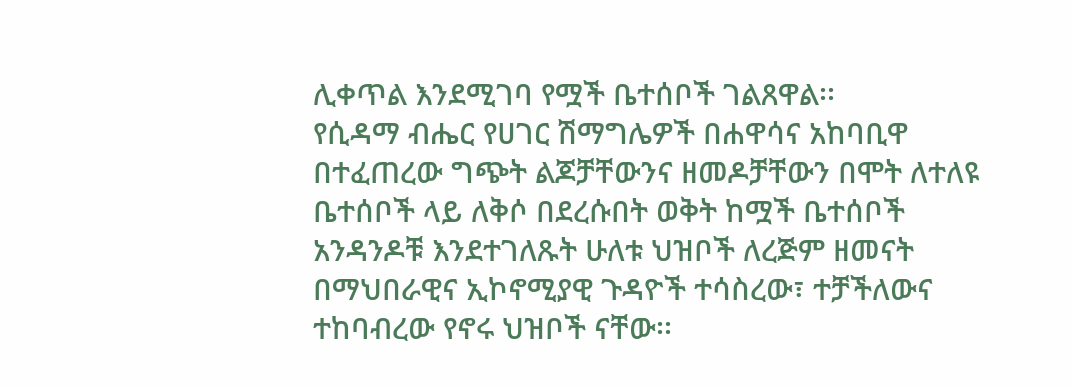ሊቀጥል እንደሚገባ የሟች ቤተሰቦች ገልጸዋል፡፡
የሲዳማ ብሔር የሀገር ሽማግሌዎች በሐዋሳና አከባቢዋ በተፈጠረው ግጭት ልጆቻቸውንና ዘመዶቻቸውን በሞት ለተለዩ ቤተሰቦች ላይ ለቅሶ በደረሱበት ወቅት ከሟች ቤተሰቦች አንዳንዶቹ እንደተገለጹት ሁለቱ ህዝቦች ለረጅም ዘመናት በማህበራዊና ኢኮኖሚያዊ ጉዳዮች ተሳስረው፣ ተቻችለውና ተከባብረው የኖሩ ህዝቦች ናቸው፡፡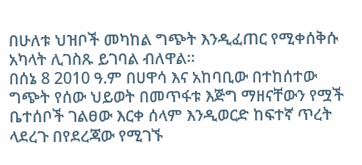በሁለቱ ህዝቦች መካከል ግጭት እንዲፈጠር የሚቀሰቅሱ አካላት ሊገስጹ ይገባል ብለዋል፡፡
በሰኔ 8 2010 ዓ.ም በሀዋሳ እና አከባቢው በተከሰተው ግጭት የሰው ህይወት በመጥፋቱ እጅግ ማዘናቸውን የሟች ቤተሰቦች ገልፀው እርቀ ሰላም እንዲወርድ ከፍተኛ ጥረት ላደረጉ በየደረጃው የሚገኙ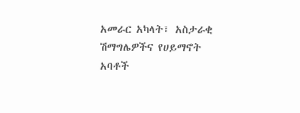አመራር አካላት፣ አስታራቂ ሽማግሌዎችና የሀይማኖት አባቶች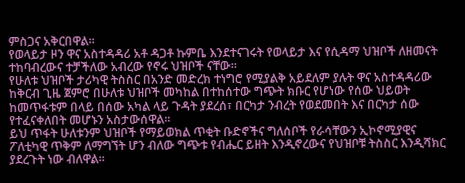ምስጋና አቅርበዋል፡፡
የወላይታ ዞን ዋና አስተዳዳሪ አቶ ዳጋቶ ኩምቤ እንደተናገሩት የወላይታ እና የሲዳማ ህዝቦች ለዘመናት ተከባብረውና ተቻችለው አብረው የኖሩ ህዝቦች ናቸው፡፡
የሁለቱ ህዝቦች ታሪካዊ ትስስር በአንድ መድረክ ተነግሮ የሚያልቅ አይደለም ያሉት ዋና አስተዳዳሪው ከቅርብ ጊዜ ጀምሮ በሁለቱ ህዝቦች መካከል በተከሰተው ግጭት ክቡር የሆነው የሰው ህይወት ከመጥፋቱም በላይ በሰው አካል ላይ ጉዳት ያደረሰ፣ በርካታ ንብረት የወደመበት እና በርካታ ሰው የተፈናቀለበት መሆኑን አስታውሰዋል፡፡
ይህ ጥፋት ሁለቱንም ህዝቦች የማይወክል ጥቂት ቡድኖችና ግለሰቦች የራሳቸውን ኢኮኖሚያዊና ፖለቲካዊ ጥቅም ለማግኘት ሆን ብለው ግጭቱ የብሔር ይዘት እንዲኖረውና የህዝቦቹ ትስስር እንዲሻክር ያደረጉት ነው ብለዋል፡፡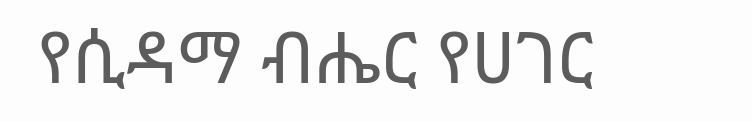የሲዳማ ብሔር የሀገር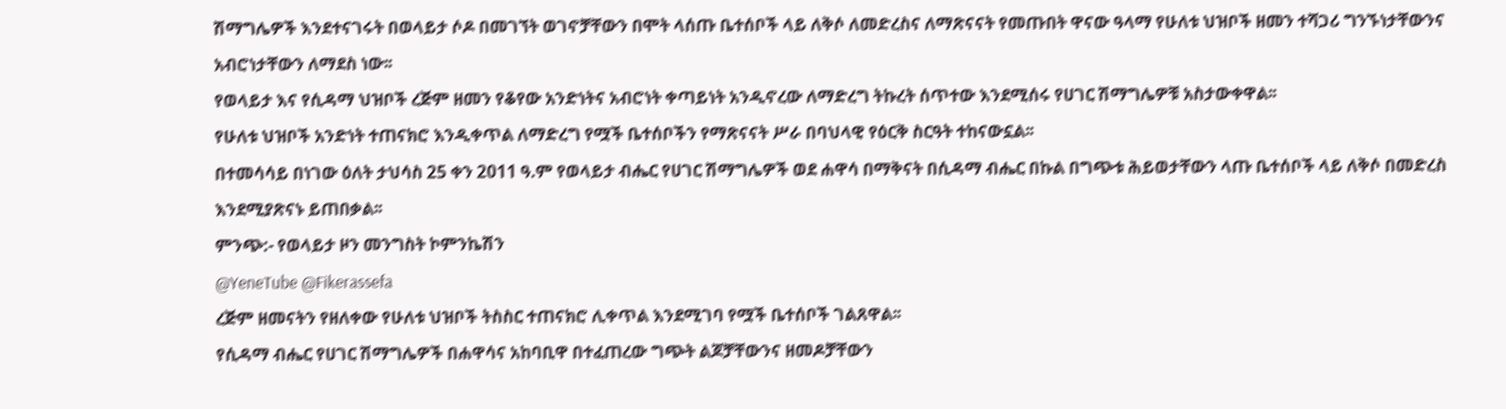ሽማግሌዎች እንደተናገሩት በወላይታ ሶዶ በመገኘት ወገኖቻቸውን በሞት ላሰጡ ቤተሰቦች ላይ ለቅሶ ለመድረስና ለማጽናናት የመጡበት ዋናው ዓላማ የሁለቱ ህዝቦች ዘመን ተሻጋሪ ግንኙነታቸውንና አብሮነታቸውን ለማደስ ነው፡፡
የወላይታ እና የሲዳማ ህዝቦች ረጅም ዘመን የቆየው አንድነትና አብሮነት ቀጣይነት አንዲኖረው ለማድረግ ትኩረት ሰጥተው እንደሚሰሩ የሀገር ሽማግሌዎቹ አስታውቀዋል፡፡
የሁለቱ ህዝቦች አንድነት ተጠናክሮ እንዲቀጥል ለማድረግ የሟች ቤተሰቦችን የማጽናናት ሥራ በባህላዊ የዕርቅ ስርዓት ተከናውኗል፡፡
በተመሳሳይ በነገው ዕለት ታህሳስ 25 ቀን 2011 ዓ.ም የወላይታ ብሔር የሀገር ሽማግሌዎች ወደ ሐዋሳ በማቅናት በሲዳማ ብሔር በኩል በግጭቱ ሕይወታቸውን ላጡ ቤተሰቦች ላይ ለቅሶ በመድረስ እንደሚያጽናኑ ይጠበቃል፡፡
ምንጭ:- የወላይታ ዞን መንግስት ኮምንኬሽን
@YeneTube @Fikerassefa
ረጅም ዘመናትን የዘለቀው የሁለቱ ህዝቦች ትስስር ተጠናክሮ ሊቀጥል እንደሚገባ የሟች ቤተሰቦች ገልጸዋል፡፡
የሲዳማ ብሔር የሀገር ሽማግሌዎች በሐዋሳና አከባቢዋ በተፈጠረው ግጭት ልጆቻቸውንና ዘመዶቻቸውን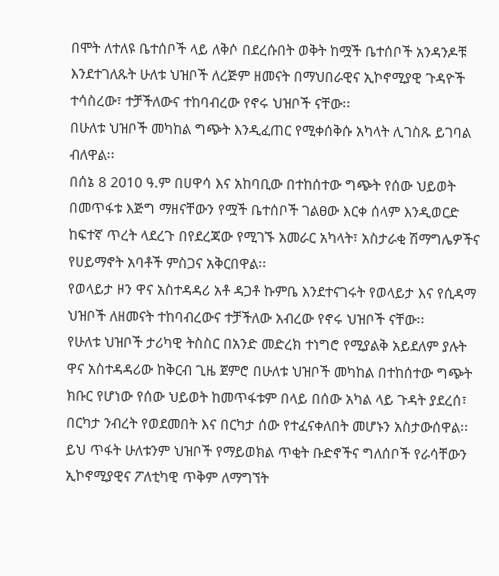በሞት ለተለዩ ቤተሰቦች ላይ ለቅሶ በደረሱበት ወቅት ከሟች ቤተሰቦች አንዳንዶቹ እንደተገለጹት ሁለቱ ህዝቦች ለረጅም ዘመናት በማህበራዊና ኢኮኖሚያዊ ጉዳዮች ተሳስረው፣ ተቻችለውና ተከባብረው የኖሩ ህዝቦች ናቸው፡፡
በሁለቱ ህዝቦች መካከል ግጭት እንዲፈጠር የሚቀሰቅሱ አካላት ሊገስጹ ይገባል ብለዋል፡፡
በሰኔ 8 2010 ዓ.ም በሀዋሳ እና አከባቢው በተከሰተው ግጭት የሰው ህይወት በመጥፋቱ እጅግ ማዘናቸውን የሟች ቤተሰቦች ገልፀው እርቀ ሰላም እንዲወርድ ከፍተኛ ጥረት ላደረጉ በየደረጃው የሚገኙ አመራር አካላት፣ አስታራቂ ሽማግሌዎችና የሀይማኖት አባቶች ምስጋና አቅርበዋል፡፡
የወላይታ ዞን ዋና አስተዳዳሪ አቶ ዳጋቶ ኩምቤ እንደተናገሩት የወላይታ እና የሲዳማ ህዝቦች ለዘመናት ተከባብረውና ተቻችለው አብረው የኖሩ ህዝቦች ናቸው፡፡
የሁለቱ ህዝቦች ታሪካዊ ትስስር በአንድ መድረክ ተነግሮ የሚያልቅ አይደለም ያሉት ዋና አስተዳዳሪው ከቅርብ ጊዜ ጀምሮ በሁለቱ ህዝቦች መካከል በተከሰተው ግጭት ክቡር የሆነው የሰው ህይወት ከመጥፋቱም በላይ በሰው አካል ላይ ጉዳት ያደረሰ፣ በርካታ ንብረት የወደመበት እና በርካታ ሰው የተፈናቀለበት መሆኑን አስታውሰዋል፡፡
ይህ ጥፋት ሁለቱንም ህዝቦች የማይወክል ጥቂት ቡድኖችና ግለሰቦች የራሳቸውን ኢኮኖሚያዊና ፖለቲካዊ ጥቅም ለማግኘት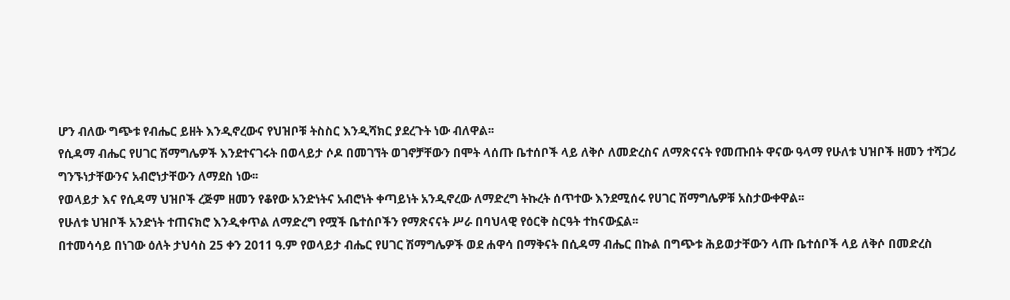ሆን ብለው ግጭቱ የብሔር ይዘት እንዲኖረውና የህዝቦቹ ትስስር እንዲሻክር ያደረጉት ነው ብለዋል፡፡
የሲዳማ ብሔር የሀገር ሽማግሌዎች እንደተናገሩት በወላይታ ሶዶ በመገኘት ወገኖቻቸውን በሞት ላሰጡ ቤተሰቦች ላይ ለቅሶ ለመድረስና ለማጽናናት የመጡበት ዋናው ዓላማ የሁለቱ ህዝቦች ዘመን ተሻጋሪ ግንኙነታቸውንና አብሮነታቸውን ለማደስ ነው፡፡
የወላይታ እና የሲዳማ ህዝቦች ረጅም ዘመን የቆየው አንድነትና አብሮነት ቀጣይነት አንዲኖረው ለማድረግ ትኩረት ሰጥተው እንደሚሰሩ የሀገር ሽማግሌዎቹ አስታውቀዋል፡፡
የሁለቱ ህዝቦች አንድነት ተጠናክሮ እንዲቀጥል ለማድረግ የሟች ቤተሰቦችን የማጽናናት ሥራ በባህላዊ የዕርቅ ስርዓት ተከናውኗል፡፡
በተመሳሳይ በነገው ዕለት ታህሳስ 25 ቀን 2011 ዓ.ም የወላይታ ብሔር የሀገር ሽማግሌዎች ወደ ሐዋሳ በማቅናት በሲዳማ ብሔር በኩል በግጭቱ ሕይወታቸውን ላጡ ቤተሰቦች ላይ ለቅሶ በመድረስ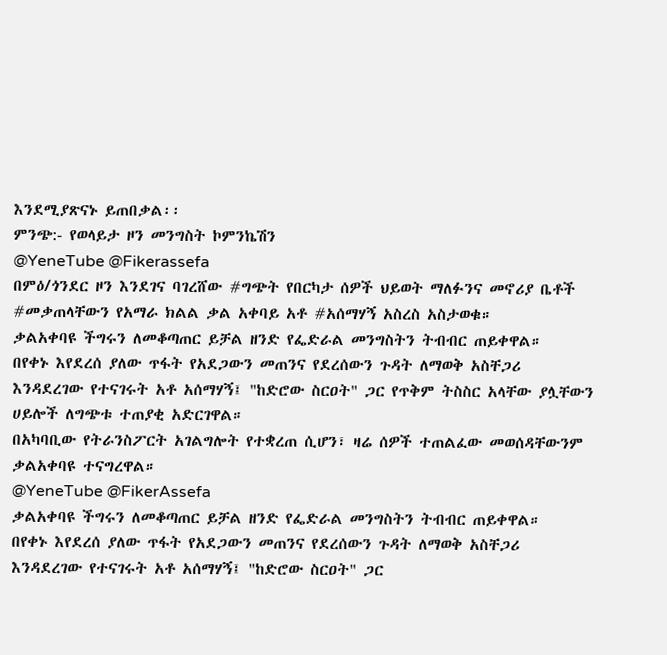እንደሚያጽናኑ ይጠበቃል፡፡
ምንጭ:- የወላይታ ዞን መንግስት ኮምንኬሽን
@YeneTube @Fikerassefa
በምዕ/ጎንደር ዞን እንደገና ባገረሸው #ግጭት የበርካታ ሰዎች ህይወት ማለፉንና መኖሪያ ቤቶች #መቃጠላቸውን የአማራ ክልል ቃል አቀባይ አቶ #አሰማሃኝ አስረስ አስታወቁ።
ቃልአቀባዩ ችግሩን ለመቆጣጠር ይቻል ዘንድ የፌድራል መንግስትን ትብብር ጠይቀዋል።
በየቀኑ እየደረሰ ያለው ጥፋት የአደጋውን መጠንና የደረሰውን ጉዳት ለማወቅ አስቸጋሪ እንዳደረገው የተናገሩት አቶ አሰማሃኝ፤ "ከድሮው ስርዐት" ጋር የጥቅም ትስስር አላቸው ያሏቸውን ሀይሎች ለግጭቱ ተጠያቂ አድርገዋል።
በአካባቢው የትራንስፖርት አገልግሎት የተቋረጠ ሲሆን፣ ዛሬ ሰዎች ተጠልፈው መወሰዳቸውንም ቃልአቀባዩ ተናግረዋል።
@YeneTube @FikerAssefa
ቃልአቀባዩ ችግሩን ለመቆጣጠር ይቻል ዘንድ የፌድራል መንግስትን ትብብር ጠይቀዋል።
በየቀኑ እየደረሰ ያለው ጥፋት የአደጋውን መጠንና የደረሰውን ጉዳት ለማወቅ አስቸጋሪ እንዳደረገው የተናገሩት አቶ አሰማሃኝ፤ "ከድሮው ስርዐት" ጋር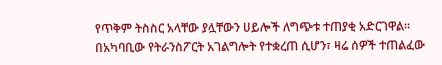የጥቅም ትስስር አላቸው ያሏቸውን ሀይሎች ለግጭቱ ተጠያቂ አድርገዋል።
በአካባቢው የትራንስፖርት አገልግሎት የተቋረጠ ሲሆን፣ ዛሬ ሰዎች ተጠልፈው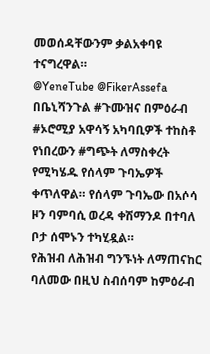መወሰዳቸውንም ቃልአቀባዩ ተናግረዋል።
@YeneTube @FikerAssefa
በቤኒሻንጉል #ጉሙዝና በምዕራብ #ኦሮሚያ አዋሳኝ አካባቢዎች ተከስቶ የነበረውን #ግጭት ለማስቀረት የሚካሄዱ የሰላም ጉባኤዎች ቀጥለዋል። የሰላም ጉባኤው በአሶሳ ዞን ባምባሲ ወረዳ ቀሽማንዶ በተባለ ቦታ ሰሞኑን ተካሂዷል።
የሕዝብ ለሕዝብ ግንኙነት ለማጠናከር ባለመው በዚህ ስብሰባም ከምዕራብ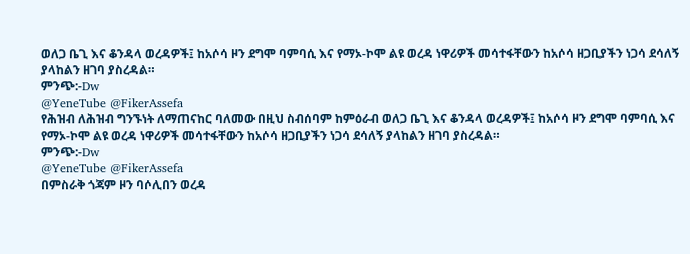ወለጋ ቤጊ እና ቆንዳላ ወረዳዎች፤ ከአሶሳ ዞን ደግሞ ባምባሲ እና የማኦ-ኮሞ ልዩ ወረዳ ነዋሪዎች መሳተፋቸውን ከአሶሳ ዘጋቢያችን ነጋሳ ደሳለኝ ያላከልን ዘገባ ያስረዳል።
ምንጭ:-Dw
@YeneTube @FikerAssefa
የሕዝብ ለሕዝብ ግንኙነት ለማጠናከር ባለመው በዚህ ስብሰባም ከምዕራብ ወለጋ ቤጊ እና ቆንዳላ ወረዳዎች፤ ከአሶሳ ዞን ደግሞ ባምባሲ እና የማኦ-ኮሞ ልዩ ወረዳ ነዋሪዎች መሳተፋቸውን ከአሶሳ ዘጋቢያችን ነጋሳ ደሳለኝ ያላከልን ዘገባ ያስረዳል።
ምንጭ:-Dw
@YeneTube @FikerAssefa
በምስራቅ ጎጃም ዞን ባሶሊበን ወረዳ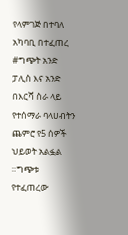የላምገጅ በተባለ አካባቢ በተፈጠረ #ግጭት አንድ ፓሊስ እና አንድ በእርሻ ስራ ላይ የተሰማራ ባላሀብትን ጨምሮ የ5 ሰዎች ህይወት አልፏል ።ግጭቱ የተፈጠረው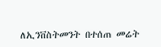ለኢንቨስትመንት በተሰጠ መሬት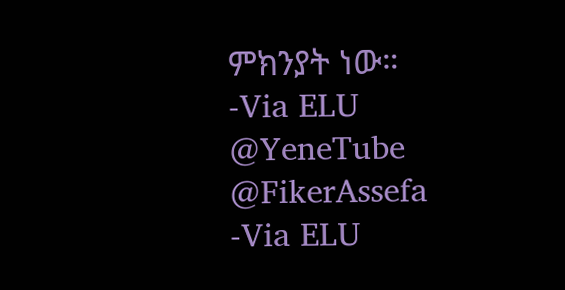ምክንያት ነው።
-Via ELU
@YeneTube @FikerAssefa
-Via ELU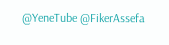@YeneTube @FikerAssefa